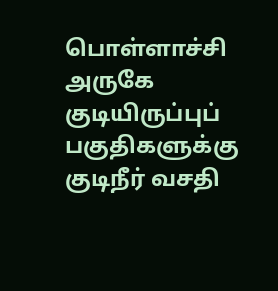பொள்ளாச்சி அருகே குடியிருப்புப் பகுதிகளுக்கு குடிநீர் வசதி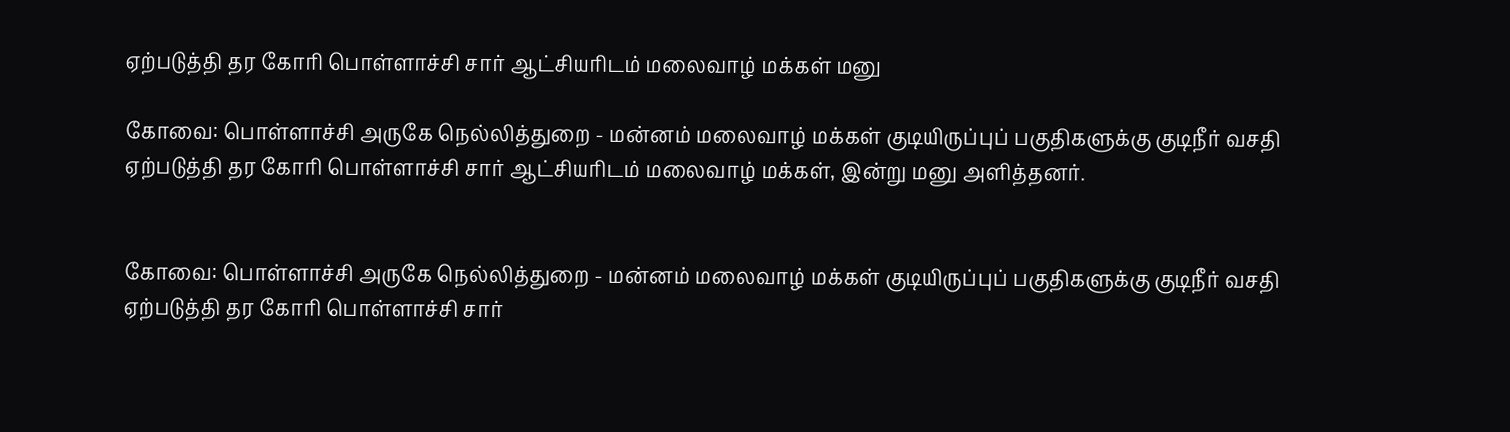ஏற்படுத்தி தர கோரி பொள்ளாச்சி சார் ஆட்சியரிடம் மலைவாழ் மக்கள் மனு

கோவை: பொள்ளாச்சி அருகே நெல்லித்துறை - மன்னம் மலைவாழ் மக்கள் குடியிருப்புப் பகுதிகளுக்கு குடிநீர் வசதி ஏற்படுத்தி தர கோரி பொள்ளாச்சி சார் ஆட்சியரிடம் மலைவாழ் மக்கள், இன்று மனு அளித்தனர்.


கோவை: பொள்ளாச்சி அருகே நெல்லித்துறை - மன்னம் மலைவாழ் மக்கள் குடியிருப்புப் பகுதிகளுக்கு குடிநீர் வசதி ஏற்படுத்தி தர கோரி பொள்ளாச்சி சார்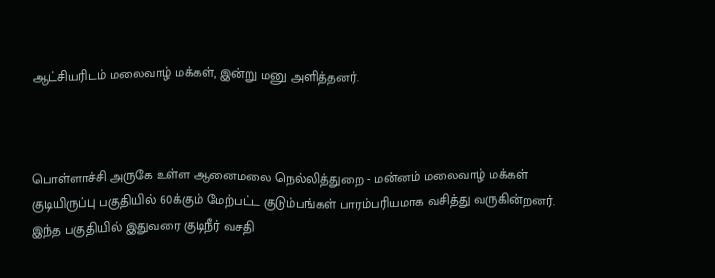ஆட்சியரிடம் மலைவாழ் மக்கள், இன்று மனு அளித்தனர்.



பொள்ளாச்சி அருகே உள்ள ஆனைமலை நெல்லித்துறை - மன்னம் மலைவாழ் மக்கள் குடியிருப்பு பகுதியில் 60க்கும் மேற்பட்ட குடும்பங்கள் பாரம்பரியமாக வசித்து வருகின்றனர். இந்த பகுதியில் இதுவரை குடிநீர் வசதி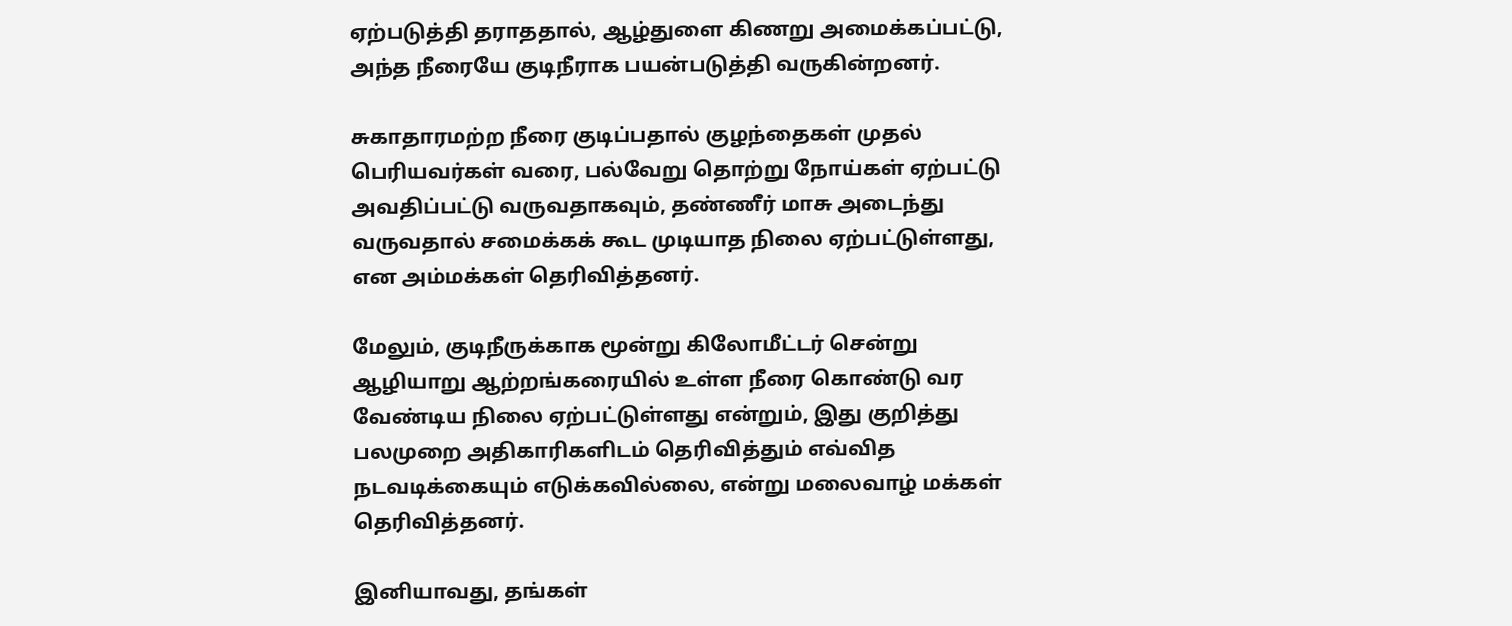ஏற்படுத்தி தராததால், ஆழ்துளை கிணறு அமைக்கப்பட்டு, அந்த நீரையே குடிநீராக பயன்படுத்தி வருகின்றனர்.

சுகாதாரமற்ற நீரை குடிப்பதால் குழந்தைகள் முதல் பெரியவர்கள் வரை, பல்வேறு தொற்று நோய்கள் ஏற்பட்டு அவதிப்பட்டு வருவதாகவும், தண்ணீர் மாசு அடைந்து வருவதால் சமைக்கக் கூட முடியாத நிலை ஏற்பட்டுள்ளது, என அம்மக்கள் தெரிவித்தனர்.

மேலும், குடிநீருக்காக மூன்று கிலோமீட்டர் சென்று ஆழியாறு ஆற்றங்கரையில் உள்ள நீரை கொண்டு வர வேண்டிய நிலை ஏற்பட்டுள்ளது என்றும், இது குறித்து பலமுறை அதிகாரிகளிடம் தெரிவித்தும் எவ்வித நடவடிக்கையும் எடுக்கவில்லை, என்று மலைவாழ் மக்கள் தெரிவித்தனர்.

இனியாவது, தங்கள்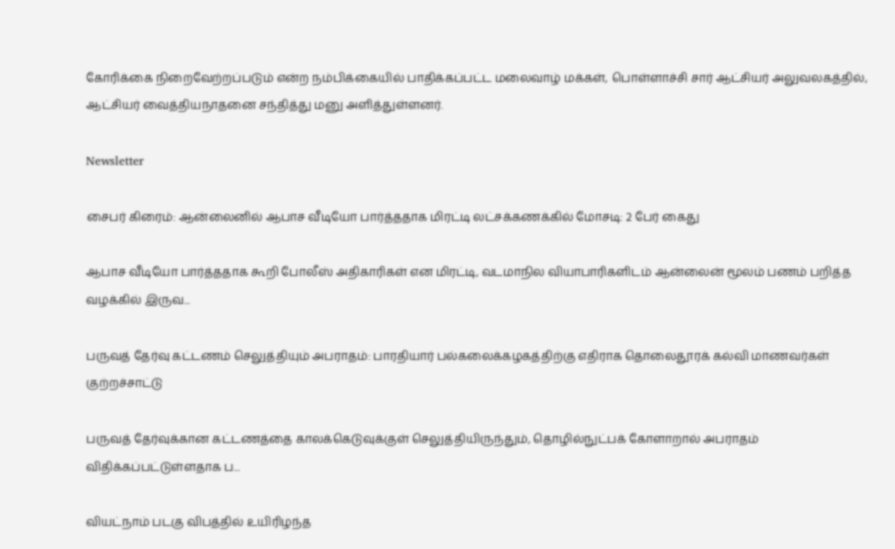கோரிக்கை நிறைவேற்றப்படும் என்ற நம்பிக்கையில் பாதிக்கப்பட்ட மலைவாழ் மக்கள், பொள்ளாச்சி சார் ஆட்சியர் அலுவலகத்தில், ஆட்சியர் வைத்தியநாதனை சந்தித்து மனு அளித்துள்ளனர்.

Newsletter

சைபர் கிரைம்: ஆன்லைனில் ஆபாச வீடியோ பார்த்ததாக மிரட்டி லட்சக்கணக்கில் மோசடி: 2 பேர் கைது

ஆபாச வீடியோ பார்த்ததாக கூறி போலீஸ் அதிகாரிகள் என மிரட்டி, வடமாநில வியாபாரிகளிடம் ஆன்லைன் மூலம் பணம் பறித்த வழக்கில் இருவ...

பருவத் தேர்வு கட்டணம் செலுத்தியும் அபராதம்: பாரதியார் பல்கலைக்கழகத்திற்கு எதிராக தொலைதூரக் கல்வி மாணவர்கள் குற்றச்சாட்டு

பருவத் தேர்வுக்கான கட்டணத்தை காலக்கெடுவுக்குள் செலுத்தியிருந்தும், தொழில்நுட்பக் கோளாறால் அபராதம் விதிக்கப்பட்டுள்ளதாக ப...

வியட்நாம் படகு விபத்தில் உயிரிழந்த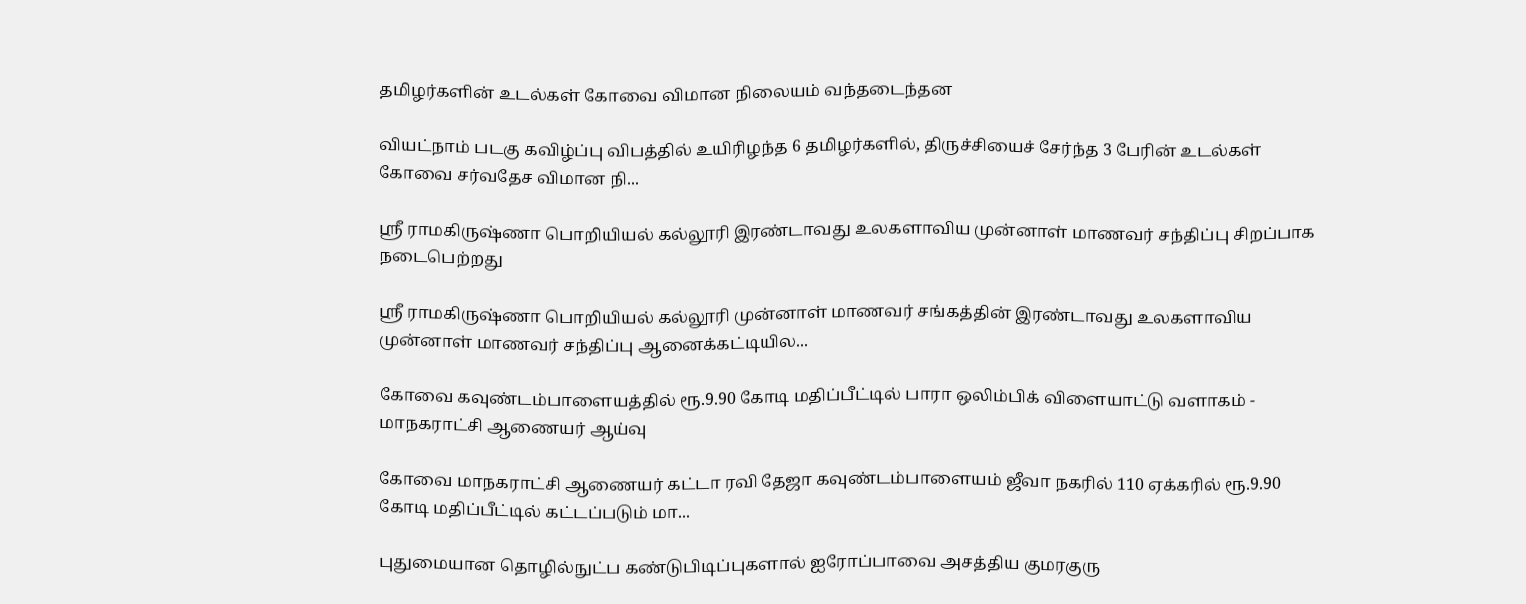தமிழர்களின் உடல்கள் கோவை விமான நிலையம் வந்தடைந்தன

வியட்நாம் படகு கவிழ்ப்பு விபத்தில் உயிரிழந்த 6 தமிழர்களில், திருச்சியைச் சேர்ந்த 3 பேரின் உடல்கள் கோவை சர்வதேச விமான நி...

ஸ்ரீ ராமகிருஷ்ணா பொறியியல் கல்லூரி இரண்டாவது உலகளாவிய முன்னாள் மாணவர் சந்திப்பு சிறப்பாக நடைபெற்றது

ஸ்ரீ ராமகிருஷ்ணா பொறியியல் கல்லூரி முன்னாள் மாணவர் சங்கத்தின் இரண்டாவது உலகளாவிய முன்னாள் மாணவர் சந்திப்பு ஆனைக்கட்டியில...

கோவை கவுண்டம்பாளையத்தில் ரூ.9.90 கோடி மதிப்பீட்டில் பாரா ஒலிம்பிக் விளையாட்டு வளாகம் - மாநகராட்சி ஆணையர் ஆய்வு

கோவை மாநகராட்சி ஆணையர் கட்டா ரவி தேஜா கவுண்டம்பாளையம் ஜீவா நகரில் 110 ஏக்கரில் ரூ.9.90 கோடி மதிப்பீட்டில் கட்டப்படும் மா...

புதுமையான தொழில்நுட்ப கண்டுபிடிப்புகளால் ஐரோப்பாவை அசத்திய குமரகுரு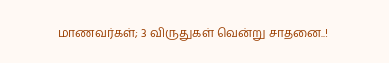மாணவர்கள்; 3 விருதுகள் வென்று சாதனை..!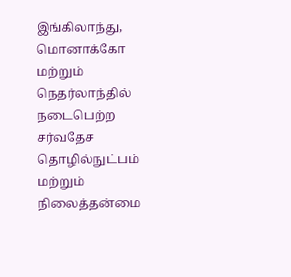இங்கிலாந்து, மொனாக்கோ மற்றும் நெதர்லாந்தில் நடைபெற்ற சர்வதேச தொழில்நுட்பம் மற்றும் நிலைத்தன்மை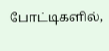போட்டிகளில்,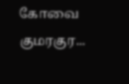கோவை குமரகுர...